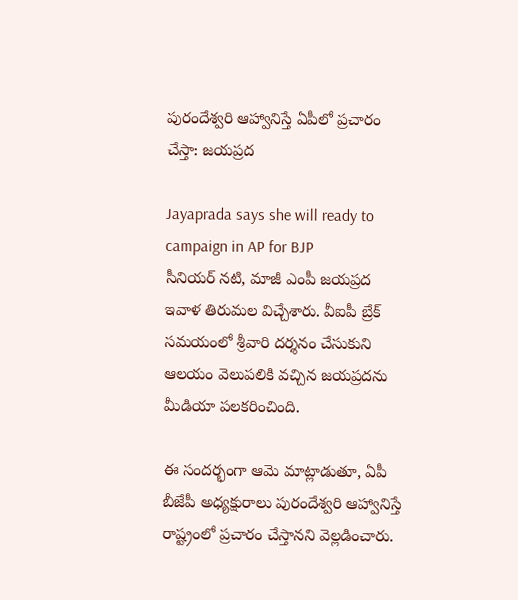పురందేశ్వరి ఆహ్వానిస్తే ఏపీలో ప్రచారం చేస్తా: జయప్రద

Jayaprada says she will ready to campaign in AP for BJP
సీనియర్ నటి, మాజీ ఎంపీ జయప్రద ఇవాళ తిరుమల విచ్చేశారు. వీఐపీ బ్రేక్ సమయంలో శ్రీవారి దర్శనం చేసుకుని ఆలయం వెలుపలికి వచ్చిన జయప్రదను మీడియా పలకరించింది.

ఈ సందర్భంగా ఆమె మాట్లాడుతూ, ఏపీ బీజేపీ అధ్యక్షురాలు పురందేశ్వరి ఆహ్వానిస్తే రాష్ట్రంలో ప్రచారం చేస్తానని వెల్లడించారు.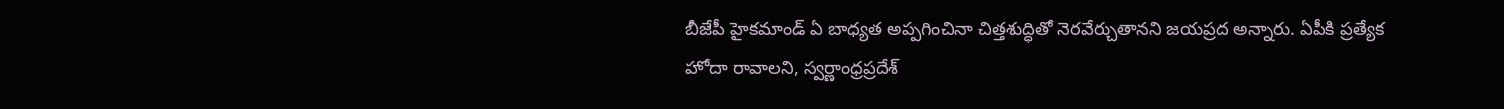బీజేపీ హైకమాండ్ ఏ బాధ్యత అప్పగించినా చిత్తశుద్ధితో నెరవేర్చుతానని జయప్రద అన్నారు. ఏపీకి ప్రత్యేక హోదా రావాలని, స్వర్ణాంధ్రప్రదేశ్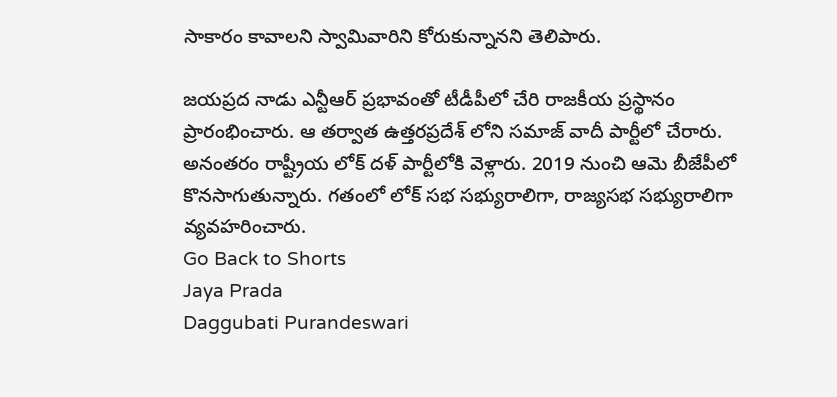సాకారం కావాలని స్వామివారిని కోరుకున్నానని తెలిపారు.

జయప్రద నాడు ఎన్టీఆర్ ప్రభావంతో టీడీపీలో చేరి రాజకీయ ప్రస్థానం ప్రారంభించారు. ఆ తర్వాత ఉత్తరప్రదేశ్ లోని సమాజ్ వాదీ పార్టీలో చేరారు. అనంతరం రాష్ట్రీయ లోక్ దళ్ పార్టీలోకి వెళ్లారు. 2019 నుంచి ఆమె బీజేపీలో కొనసాగుతున్నారు. గతంలో లోక్ సభ సభ్యురాలిగా, రాజ్యసభ సభ్యురాలిగా వ్యవహరించారు.
Go Back to Shorts
Jaya Prada
Daggubati Purandeswari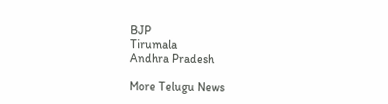BJP
Tirumala
Andhra Pradesh

More Telugu News